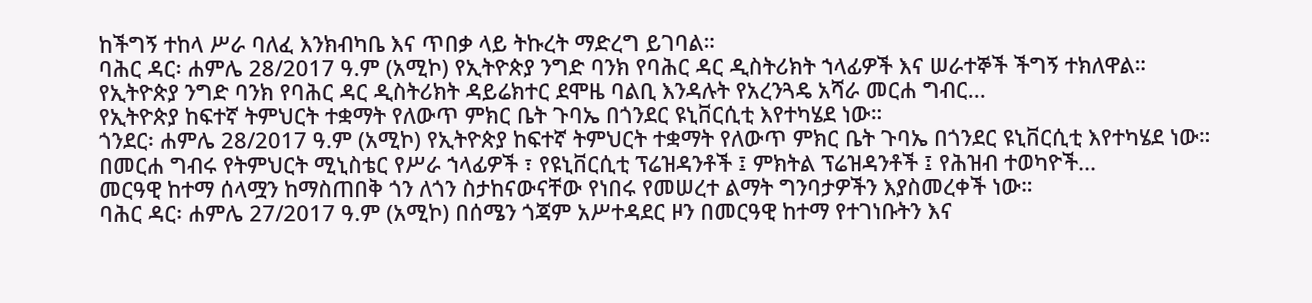ከችግኝ ተከላ ሥራ ባለፈ እንክብካቤ እና ጥበቃ ላይ ትኩረት ማድረግ ይገባል።
ባሕር ዳር፡ ሐምሌ 28/2017 ዓ.ም (አሚኮ) የኢትዮጵያ ንግድ ባንክ የባሕር ዳር ዲስትሪክት ኀላፊዎች እና ሠራተኞች ችግኝ ተክለዋል።
የኢትዮጵያ ንግድ ባንክ የባሕር ዳር ዲስትሪክት ዳይሬክተር ደሞዜ ባልቢ እንዳሉት የአረንጓዴ አሻራ መርሐ ግብር...
የኢትዮጵያ ከፍተኛ ትምህርት ተቋማት የለውጥ ምክር ቤት ጉባኤ በጎንደር ዩኒቨርሲቲ እየተካሄደ ነው።
ጎንደር፡ ሐምሌ 28/2017 ዓ.ም (አሚኮ) የኢትዮጵያ ከፍተኛ ትምህርት ተቋማት የለውጥ ምክር ቤት ጉባኤ በጎንደር ዩኒቨርሲቲ እየተካሄደ ነው።
በመርሐ ግብሩ የትምህርት ሚኒስቴር የሥራ ኀላፊዎች ፣ የዩኒቨርሲቲ ፕሬዝዳንቶች ፤ ምክትል ፕሬዝዳንቶች ፤ የሕዝብ ተወካዮች...
መርዓዊ ከተማ ሰላሟን ከማስጠበቅ ጎን ለጎን ስታከናውናቸው የነበሩ የመሠረተ ልማት ግንባታዎችን እያስመረቀች ነው።
ባሕር ዳር፡ ሐምሌ 27/2017 ዓ.ም (አሚኮ) በሰሜን ጎጃም አሥተዳደር ዞን በመርዓዊ ከተማ የተገነቡትን እና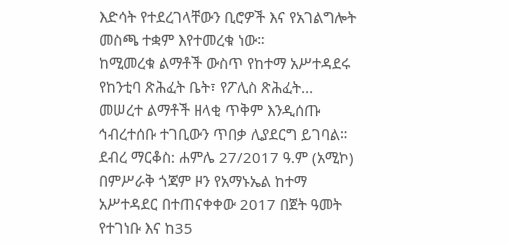እድሳት የተደረገላቸውን ቢሮዎች እና የአገልግሎት መስጫ ተቋም እየተመረቁ ነው።
ከሚመረቁ ልማቶች ውስጥ የከተማ አሥተዳደሩ የከንቲባ ጽሕፈት ቤት፣ የፖሊስ ጽሕፈት...
መሠረተ ልማቶች ዘላቂ ጥቅም እንዲሰጡ ኅብረተሰቡ ተገቢውን ጥበቃ ሊያደርግ ይገባል።
ደብረ ማርቆስ: ሐምሌ 27/2017 ዓ.ም (አሚኮ) በምሥራቅ ጎጃም ዞን የአማኑኤል ከተማ አሥተዳደር በተጠናቀቀው 2017 በጀት ዓመት የተገነቡ እና ከ35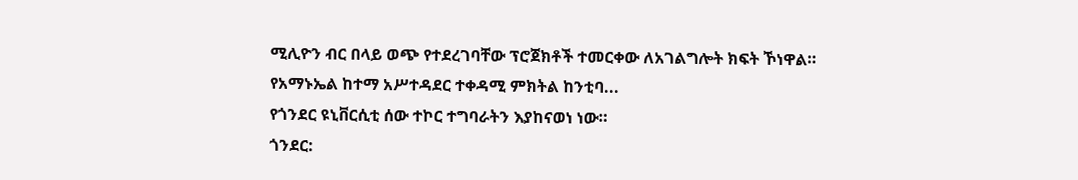ሚሊዮን ብር በላይ ወጭ የተደረገባቸው ፕሮጀክቶች ተመርቀው ለአገልግሎት ክፍት ኾነዋል።
የአማኑኤል ከተማ አሥተዳደር ተቀዳሚ ምክትል ከንቲባ...
የጎንደር ዩኒቨርሲቲ ሰው ተኮር ተግባራትን እያከናወነ ነው።
ጎንደር: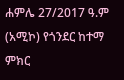ሐምሌ 27/2017 ዓ.ም (አሚኮ) የጎንደር ከተማ ምክር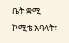ቤት ቋሚ ኮሚቴ አባላት፣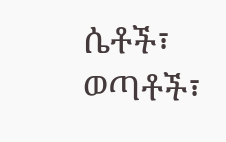ሴቶች፣ ወጣቶች፣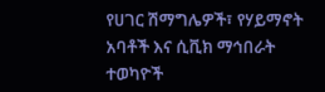የሀገር ሽማግሌዎች፣ የሃይማኖት አባቶች እና ሲቪክ ማኅበራት ተወካዮች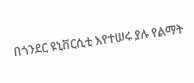በጎንደር ዩኒቨርሲቲ እየተሠሩ ያሉ የልማት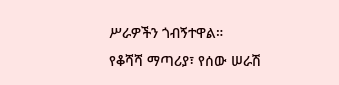ሥራዎችን ጎብኝተዋል።
የቆሻሻ ማጣሪያ፣ የሰው ሠራሽ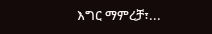እግር ማምረቻ፣...